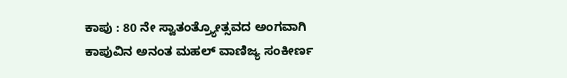ಕಾಪು : 80 ನೇ ಸ್ವಾತಂತ್ರ್ಯೋತ್ಸವದ ಅಂಗವಾಗಿ ಕಾಪುವಿನ ಅನಂತ ಮಹಲ್ ವಾಣಿಜ್ಯ ಸಂಕೀರ್ಣ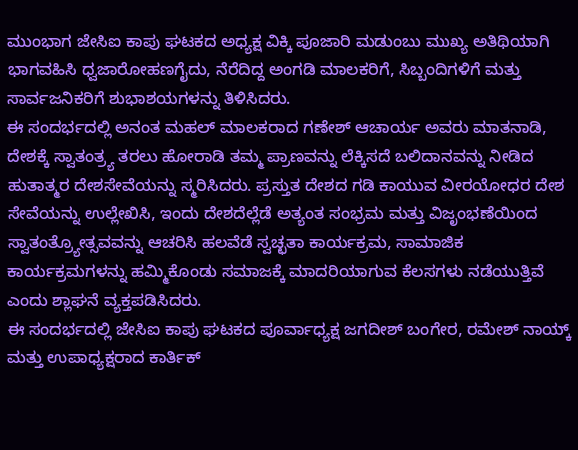ಮುಂಭಾಗ ಜೇಸಿಐ ಕಾಪು ಘಟಕದ ಅಧ್ಯಕ್ಷ ವಿಕ್ಕಿ ಪೂಜಾರಿ ಮಡುಂಬು ಮುಖ್ಯ ಅತಿಥಿಯಾಗಿ ಭಾಗವಹಿಸಿ ಧ್ವಜಾರೋಹಣಗೈದು, ನೆರೆದಿದ್ದ ಅಂಗಡಿ ಮಾಲಕರಿಗೆ, ಸಿಬ್ಬಂದಿಗಳಿಗೆ ಮತ್ತು ಸಾರ್ವಜನಿಕರಿಗೆ ಶುಭಾಶಯಗಳನ್ನು ತಿಳಿಸಿದರು.
ಈ ಸಂದರ್ಭದಲ್ಲಿ ಅನಂತ ಮಹಲ್ ಮಾಲಕರಾದ ಗಣೇಶ್ ಆಚಾರ್ಯ ಅವರು ಮಾತನಾಡಿ, ದೇಶಕ್ಕೆ ಸ್ವಾತಂತ್ರ್ಯ ತರಲು ಹೋರಾಡಿ ತಮ್ಮ ಪ್ರಾಣವನ್ನು ಲೆಕ್ಕಿಸದೆ ಬಲಿದಾನವನ್ನು ನೀಡಿದ ಹುತಾತ್ಮರ ದೇಶಸೇವೆಯನ್ನು ಸ್ಮರಿಸಿದರು. ಪ್ರಸ್ತುತ ದೇಶದ ಗಡಿ ಕಾಯುವ ವೀರಯೋಧರ ದೇಶ ಸೇವೆಯನ್ನು ಉಲ್ಲೇಖಿಸಿ, ಇಂದು ದೇಶದೆಲ್ಲೆಡೆ ಅತ್ಯಂತ ಸಂಭ್ರಮ ಮತ್ತು ವಿಜೃಂಭಣೆಯಿಂದ ಸ್ವಾತಂತ್ರ್ಯೋತ್ಸವವನ್ನು ಆಚರಿಸಿ ಹಲವೆಡೆ ಸ್ವಚ್ಛತಾ ಕಾರ್ಯಕ್ರಮ, ಸಾಮಾಜಿಕ ಕಾರ್ಯಕ್ರಮಗಳನ್ನು ಹಮ್ಮಿಕೊಂಡು ಸಮಾಜಕ್ಕೆ ಮಾದರಿಯಾಗುವ ಕೆಲಸಗಳು ನಡೆಯುತ್ತಿವೆ ಎಂದು ಶ್ಲಾಘನೆ ವ್ಯಕ್ತಪಡಿಸಿದರು.
ಈ ಸಂದರ್ಭದಲ್ಲಿ ಜೇಸಿಐ ಕಾಪು ಘಟಕದ ಪೂರ್ವಾಧ್ಯಕ್ಷ ಜಗದೀಶ್ ಬಂಗೇರ, ರಮೇಶ್ ನಾಯ್ಕ್ ಮತ್ತು ಉಪಾಧ್ಯಕ್ಷರಾದ ಕಾರ್ತಿಕ್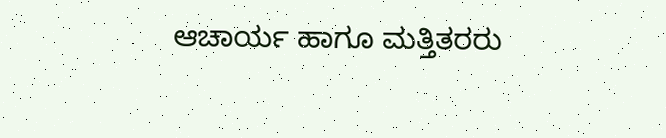ಆಚಾರ್ಯ ಹಾಗೂ ಮತ್ತಿತರರು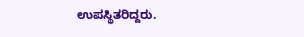ಉಪಸ್ಥಿತರಿದ್ದರು.